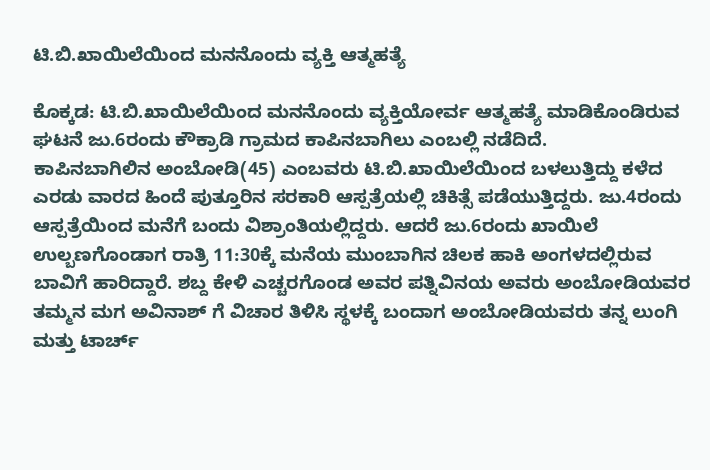ಟಿ.ಬಿ.ಖಾಯಿಲೆಯಿಂದ ಮನನೊಂದು ವ್ಯಕ್ತಿ ಆತ್ಮಹತ್ಯೆ

ಕೊಕ್ಕಡ: ಟಿ.ಬಿ.ಖಾಯಿಲೆಯಿಂದ ಮನನೊಂದು ವ್ಯಕ್ತಿಯೋರ್ವ ಆತ್ಮಹತ್ಯೆ ಮಾಡಿಕೊಂಡಿರುವ ಘಟನೆ ಜು.6ರಂದು ಕೌಕ್ರಾಡಿ ಗ್ರಾಮದ ಕಾಪಿನಬಾಗಿಲು ಎಂಬಲ್ಲಿ ನಡೆದಿದೆ.
ಕಾಪಿನಬಾಗಿಲಿನ ಅಂಬೋಡಿ(45) ಎಂಬವರು ಟಿ.ಬಿ.ಖಾಯಿಲೆಯಿಂದ ಬಳಲುತ್ತಿದ್ದು ಕಳೆದ ಎರಡು ವಾರದ ಹಿಂದೆ ಪುತ್ತೂರಿನ ಸರಕಾರಿ ಆಸ್ಪತ್ರೆಯಲ್ಲಿ ಚಿಕಿತ್ಸೆ ಪಡೆಯುತ್ತಿದ್ದರು. ಜು.4ರಂದು ಆಸ್ಪತ್ರೆಯಿಂದ ಮನೆಗೆ ಬಂದು ವಿಶ್ರಾಂತಿಯಲ್ಲಿದ್ದರು. ಆದರೆ ಜು.6ರಂದು ಖಾಯಿಲೆ ಉಲ್ಬಣಗೊಂಡಾಗ ರಾತ್ರಿ 11:30ಕ್ಕೆ ಮನೆಯ ಮುಂಬಾಗಿನ ಚಿಲಕ ಹಾಕಿ ಅಂಗಳದಲ್ಲಿರುವ ಬಾವಿಗೆ ಹಾರಿದ್ದಾರೆ. ಶಬ್ದ ಕೇಳಿ ಎಚ್ಚರಗೊಂಡ ಅವರ ಪತ್ನಿವಿನಯ ಅವರು ಅಂಬೋಡಿಯವರ ತಮ್ಮನ ಮಗ ಅವಿನಾಶ್ ಗೆ ವಿಚಾರ ತಿಳಿಸಿ ಸ್ಥಳಕ್ಕೆ ಬಂದಾಗ ಅಂಬೋಡಿಯವರು ತನ್ನ ಲುಂಗಿ ಮತ್ತು ಟಾರ್ಚ್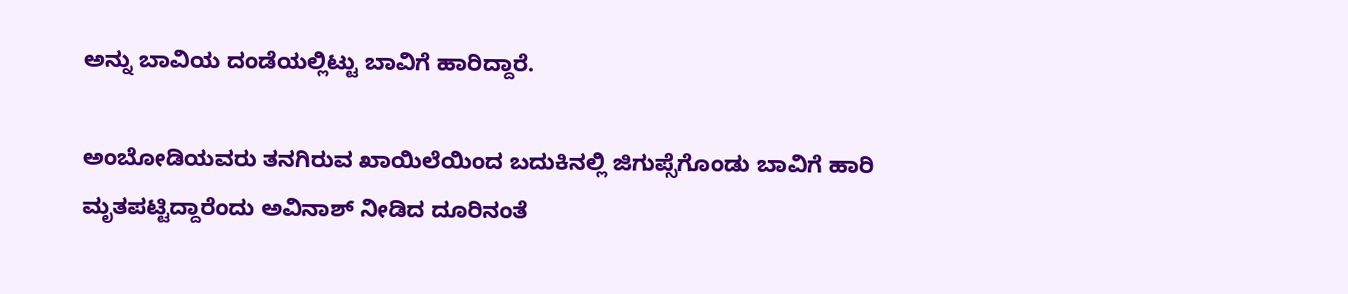ಅನ್ನು ಬಾವಿಯ ದಂಡೆಯಲ್ಲಿಟ್ಟು ಬಾವಿಗೆ ಹಾರಿದ್ದಾರೆ.

ಅಂಬೋಡಿಯವರು ತನಗಿರುವ ಖಾಯಿಲೆಯಿಂದ ಬದುಕಿನಲ್ಲಿ ಜಿಗುಪ್ಸೆಗೊಂಡು ಬಾವಿಗೆ ಹಾರಿ ಮೃತಪಟ್ಟಿದ್ದಾರೆಂದು ಅವಿನಾಶ್ ನೀಡಿದ ದೂರಿನಂತೆ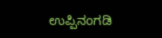ಉಪ್ಪಿನಂಗಡಿ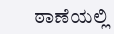ಠಾಣೆಯಲ್ಲಿ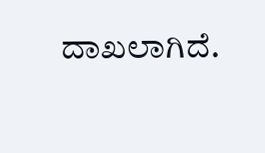ದಾಖಲಾಗಿದೆ.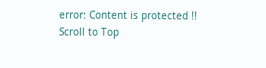error: Content is protected !!
Scroll to Top